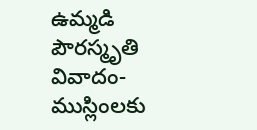ఉమ్మడి పౌరస్మృతి వివాదం- ముస్లింలకు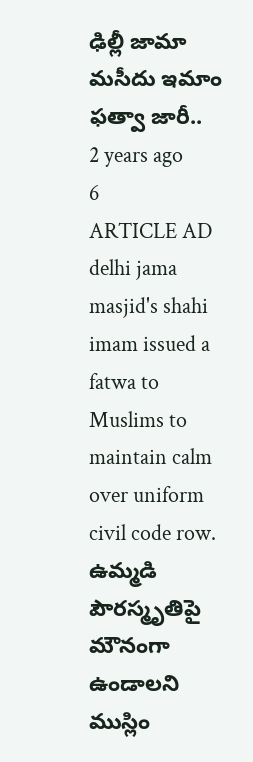ఢిల్లీ జామా మసీదు ఇమాం ఫత్వా జారీ..
2 years ago
6
ARTICLE AD
delhi jama masjid's shahi imam issued a fatwa to Muslims to maintain calm over uniform civil code row.
ఉమ్మడి పౌరస్మృతిపై మౌనంగా ఉండాలని ముస్లిం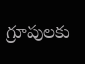గ్రూపులకు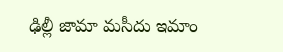ఢిల్లీ జామా మసీదు ఇమాం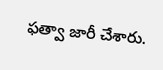ఫత్వా జారీ చేశారు.